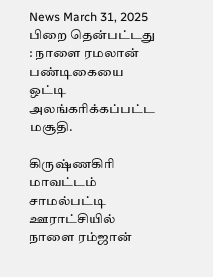News March 31, 2025
பிறை தென்பட்டது : நாளை ரமலான் பண்டிகையை ஒட்டி அலங்கரிக்கப்பட்ட மசூதி.

கிருஷ்ணகிரி மாவட்டம் சாமல்பட்டி ஊராட்சியில் நாளை ரம்ஜான்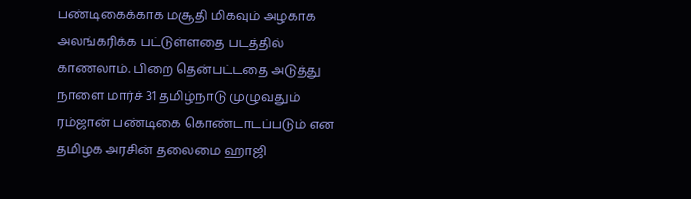பண்டிகைக்காக மசூதி மிகவும் அழகாக அலங்கரிக்க பட்டுள்ளதை படத்தில் காணலாம். பிறை தென்பட்டதை அடுத்து நாளை மார்ச் 31 தமிழ்நாடு முழுவதும் ரம்ஜான் பண்டிகை கொண்டாடப்படும் என தமிழக அரசின் தலைமை ஹாஜி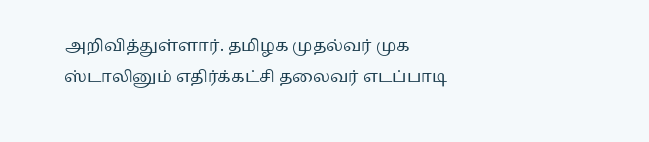அறிவித்துள்ளார். தமிழக முதல்வர் முக ஸ்டாலினும் எதிர்க்கட்சி தலைவர் எடப்பாடி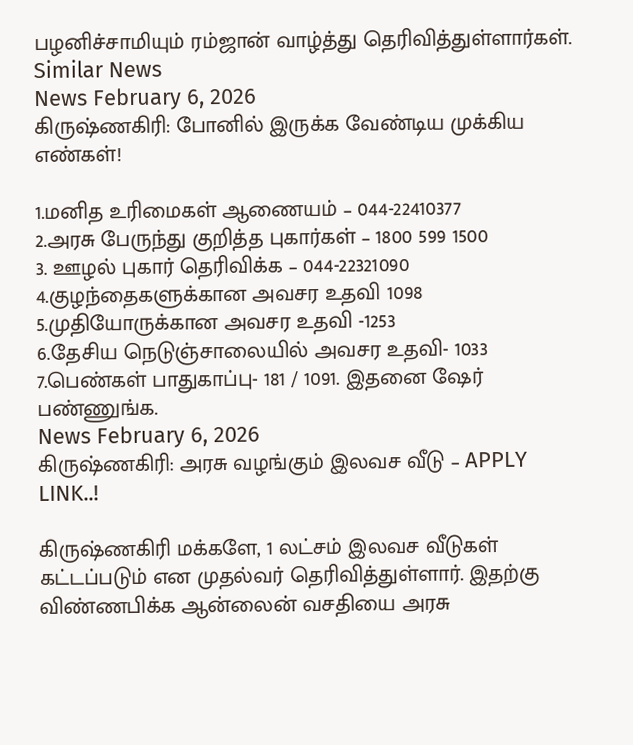பழனிச்சாமியும் ரம்ஜான் வாழ்த்து தெரிவித்துள்ளார்கள்.
Similar News
News February 6, 2026
கிருஷ்ணகிரி: போனில் இருக்க வேண்டிய முக்கிய எண்கள்!

1.மனித உரிமைகள் ஆணையம் – 044-22410377
2.அரசு பேருந்து குறித்த புகார்கள் – 1800 599 1500
3. ஊழல் புகார் தெரிவிக்க – 044-22321090
4.குழந்தைகளுக்கான அவசர உதவி 1098
5.முதியோருக்கான அவசர உதவி -1253
6.தேசிய நெடுஞ்சாலையில் அவசர உதவி- 1033
7.பெண்கள் பாதுகாப்பு- 181 / 1091. இதனை ஷேர் பண்ணுங்க.
News February 6, 2026
கிருஷ்ணகிரி: அரசு வழங்கும் இலவச வீடு – APPLY LINK..!

கிருஷ்ணகிரி மக்களே, 1 லட்சம் இலவச வீடுகள் கட்டப்படும் என முதல்வர் தெரிவித்துள்ளார். இதற்கு விண்ணபிக்க ஆன்லைன் வசதியை அரசு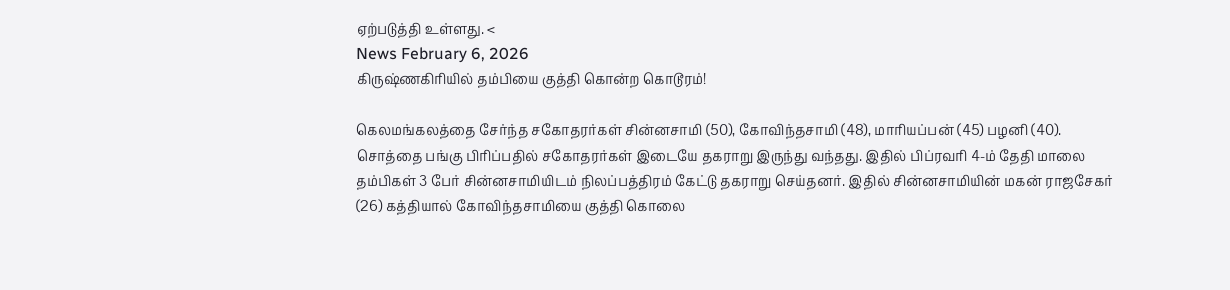ஏற்படுத்தி உள்ளது. <
News February 6, 2026
கிருஷ்ணகிரியில் தம்பியை குத்தி கொன்ற கொடூரம்!

கெலமங்கலத்தை சேர்ந்த சகோதரர்கள் சின்னசாமி (50), கோவிந்தசாமி (48), மாரியப்பன் (45) பழனி (40). சொத்தை பங்கு பிரிப்பதில் சகோதரர்கள் இடையே தகராறு இருந்து வந்தது. இதில் பிப்ரவரி 4-ம் தேதி மாலை தம்பிகள் 3 பேர் சின்னசாமியிடம் நிலப்பத்திரம் கேட்டு தகராறு செய்தனர். இதில் சின்னசாமியின் மகன் ராஜசேகர் (26) கத்தியால் கோவிந்தசாமியை குத்தி கொலை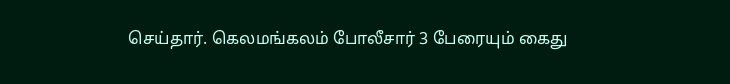செய்தார். கெலமங்கலம் போலீசார் 3 பேரையும் கைது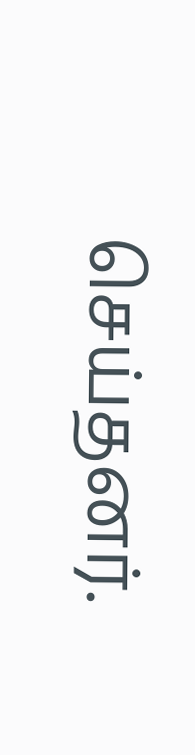செய்தனர்.